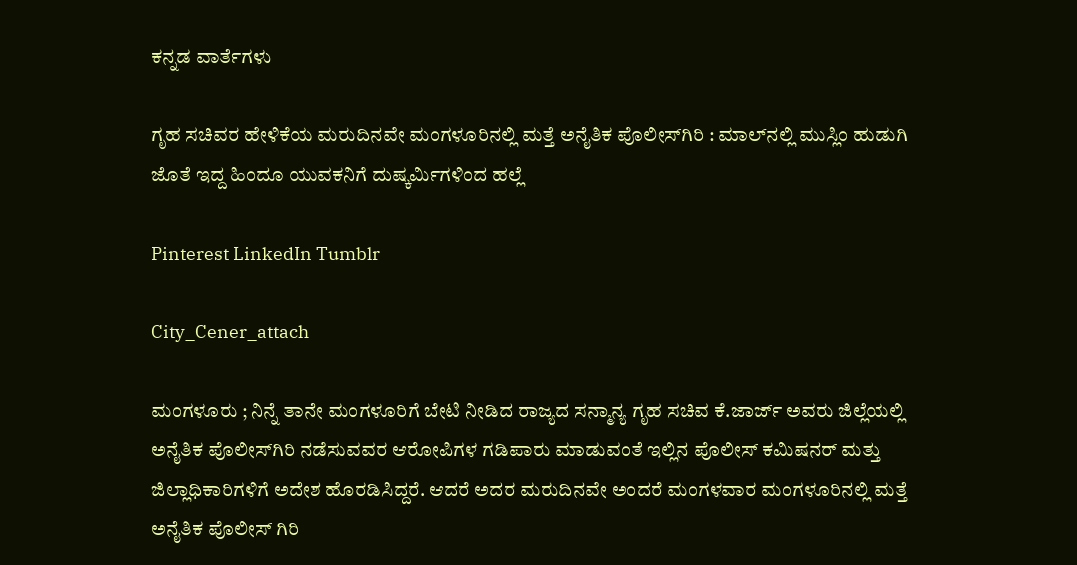ಕನ್ನಡ ವಾರ್ತೆಗಳು

ಗೃಹ ಸಚಿವರ ಹೇಳಿಕೆಯ ಮರುದಿನವೇ ಮಂಗಳೂರಿನಲ್ಲಿ ಮತ್ತೆ ಅನೈತಿಕ ಪೊಲೀಸ್‌ಗಿರಿ : ಮಾಲ್‌ನಲ್ಲಿ ಮುಸ್ಲಿಂ ಹುಡುಗಿ ಜೊತೆ ಇದ್ದ ಹಿಂದೂ ಯುವಕನಿಗೆ ದುಷ್ಕರ್ಮಿಗಳಿಂದ ಹಲ್ಲೆ

Pinterest LinkedIn Tumblr

City_Cener_attach

ಮಂಗಳೂರು ; ನಿನ್ನೆ ತಾನೇ ಮಂಗಳೂರಿಗೆ ಬೇಟಿ ನೀಡಿದ ರಾಜ್ಯದ ಸನ್ಮಾನ್ಯ ಗೃಹ ಸಚಿವ ಕೆ.ಜಾರ್ಜ್ ಅವರು ಜಿಲ್ಲೆಯಲ್ಲಿ ಅನೈತಿಕ ಪೊಲೀಸ್‌ಗಿರಿ ನಡೆಸುವವರ ಆರೋಪಿಗಳ ಗಡಿಪಾರು ಮಾಡುವಂತೆ ಇಲ್ಲಿನ ಪೊಲೀಸ್ ಕಮಿಷನರ್ ಮತ್ತು ಜಿಲ್ಲಾಧಿಕಾರಿಗಳಿಗೆ ಅದೇಶ ಹೊರಡಿಸಿದ್ದರೆ. ಆದರೆ ಅದರ ಮರುದಿನವೇ ಅಂದರೆ ಮಂಗಳವಾರ ಮಂಗಳೂರಿನಲ್ಲಿ ಮತ್ತೆ ಅನೈತಿಕ ಪೊಲೀಸ್ ಗಿರಿ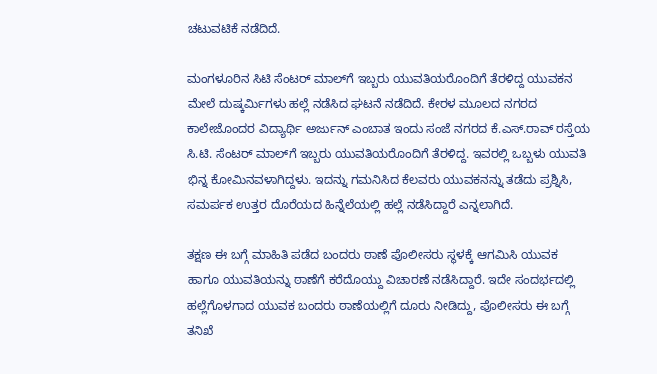ಚಟುವಟಿಕೆ ನಡೆದಿದೆ.

ಮಂಗಳೂರಿನ ಸಿಟಿ ಸೆಂಟರ್ ಮಾಲ್‌ಗೆ ಇಬ್ಬರು ಯುವತಿಯರೊಂದಿಗೆ ತೆರಳಿದ್ದ ಯುವಕನ ಮೇಲೆ ದುಷ್ಕರ್ಮಿಗಳು ಹಲ್ಲೆ ನಡೆಸಿದ ಘಟನೆ ನಡೆದಿದೆ. ಕೇರಳ ಮೂಲದ ನಗರದ ಕಾಲೇಜೊಂದರ ವಿದ್ಯಾರ್ಥಿ ಅರ್ಜುನ್ ಎಂಬಾತ ಇಂದು ಸಂಜೆ ನಗರದ ಕೆ.ಎಸ್.ರಾವ್ ರಸ್ತೆಯ ಸಿ.ಟಿ. ಸೆಂಟರ್ ಮಾಲ್‌ಗೆ ಇಬ್ಬರು ಯುವತಿಯರೊಂದಿಗೆ ತೆರಳಿದ್ದ. ಇವರಲ್ಲಿ ಒಬ್ಬಳು ಯುವತಿ ಭಿನ್ನ ಕೋಮಿನವಳಾಗಿದ್ದಳು. ಇದನ್ನು ಗಮನಿಸಿದ ಕೆಲವರು ಯುವಕನನ್ನು ತಡೆದು ಪ್ರಶ್ನಿಸಿ, ಸಮರ್ಪಕ ಉತ್ತರ ದೊರೆಯದ ಹಿನ್ನೆಲೆಯಲ್ಲಿ ಹಲ್ಲೆ ನಡೆಸಿದ್ದಾರೆ ಎನ್ನಲಾಗಿದೆ.

ತಕ್ಷಣ ಈ ಬಗ್ಗೆ ಮಾಹಿತಿ ಪಡೆದ ಬಂದರು ಠಾಣೆ ಪೊಲೀಸರು ಸ್ಥಳಕ್ಕೆ ಆಗಮಿಸಿ ಯುವಕ ಹಾಗೂ ಯುವತಿಯನ್ನು ಠಾಣೆಗೆ ಕರೆದೊಯ್ದು ವಿಚಾರಣೆ ನಡೆಸಿದ್ದಾರೆ. ಇದೇ ಸಂದರ್ಭದಲ್ಲಿ ಹಲ್ಲೆಗೊಳಗಾದ ಯುವಕ ಬಂದರು ಠಾಣೆಯಲ್ಲಿಗೆ ದೂರು ನೀಡಿದ್ದು, ಪೊಲೀಸರು ಈ ಬಗ್ಗೆ ತನಿಖೆ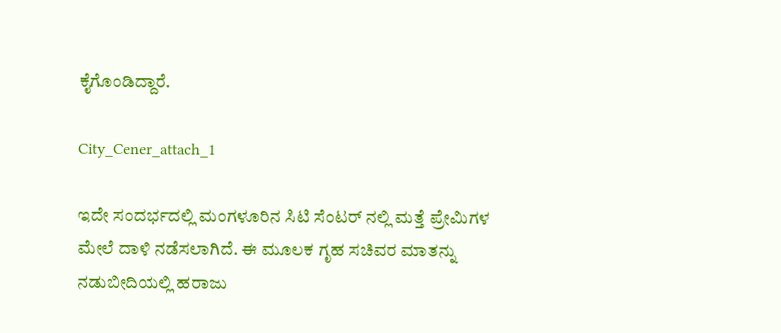ಕೈಗೊಂಡಿದ್ದಾರೆ.

City_Cener_attach_1

ಇದೇ ಸಂದರ್ಭದಲ್ಲಿ ಮಂಗಳೂರಿನ ಸಿಟಿ ಸೆಂಟರ್ ನಲ್ಲಿ ಮತ್ತೆ ಪ್ರೇಮಿಗಳ ಮೇಲೆ ದಾಳಿ ನಡೆಸಲಾಗಿದೆ. ಈ ಮೂಲಕ ಗೃಹ ಸಚಿವರ ಮಾತನ್ನು ನಡುಬೀದಿಯಲ್ಲಿ ಹರಾಜು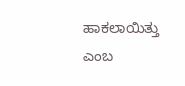ಹಾಕಲಾಯಿತ್ತು ಎಂಬ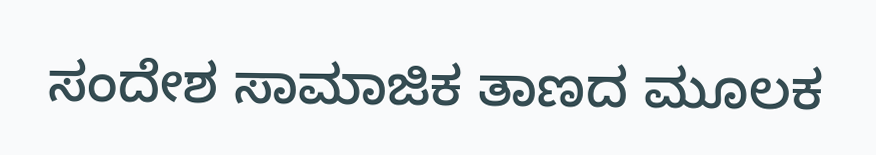ಸಂದೇಶ ಸಾಮಾಜಿಕ ತಾಣದ ಮೂಲಕ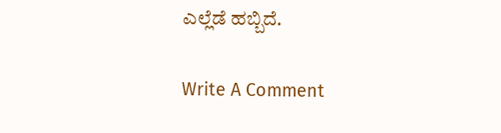ಎಲ್ಲೆಡೆ ಹಬ್ಬಿದೆ.

Write A Comment